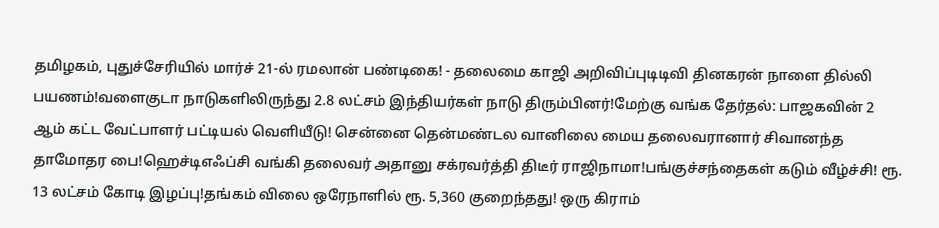தமிழகம், புதுச்சேரியில் மார்ச் 21-ல் ரமலான் பண்டிகை! - தலைமை காஜி அறிவிப்புடிடிவி தினகரன் நாளை தில்லி பயணம்!வளைகுடா நாடுகளிலிருந்து 2.8 லட்சம் இந்தியர்கள் நாடு திரும்பினர்!மேற்கு வங்க தேர்தல்: பாஜகவின் 2 ஆம் கட்ட வேட்பாளர் பட்டியல் வெளியீடு! சென்னை தென்மண்டல வானிலை மைய தலைவரானார் சிவானந்த தாமோதர பை!ஹெச்டிஎஃப்சி வங்கி தலைவர் அதானு சக்ரவர்த்தி திடீர் ராஜிநாமா!பங்குச்சந்தைகள் கடும் வீழ்ச்சி! ரூ. 13 லட்சம் கோடி இழப்பு!தங்கம் விலை ஒரேநாளில் ரூ. 5,360 குறைந்தது! ஒரு கிராம்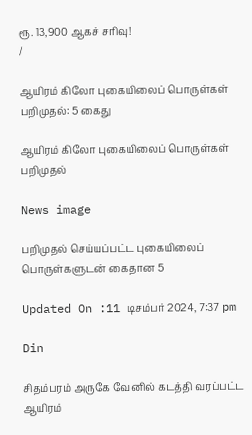ரூ. 13,900 ஆகச் சரிவு!
/

ஆயிரம் கிலோ புகையிலைப் பொருள்கள் பறிமுதல்: 5 கைது

ஆயிரம் கிலோ புகையிலைப் பொருள்கள் பறிமுதல்

News image

பறிமுதல் செய்யப்பட்ட புகையிலைப் பொருள்களுடன் கைதான 5

Updated On :11 டிசம்பர் 2024, 7:37 pm

Din

சிதம்பரம் அருகே வேனில் கடத்தி வரப்பட்ட ஆயிரம்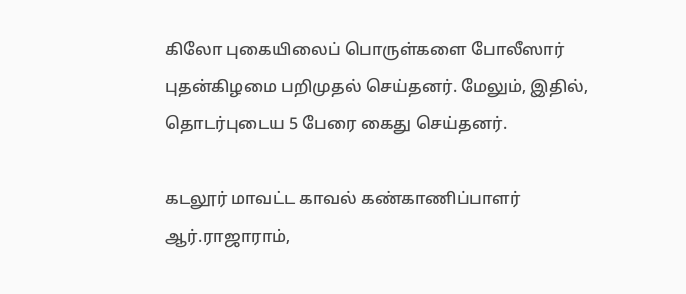கிலோ புகையிலைப் பொருள்களை போலீஸார் புதன்கிழமை பறிமுதல் செய்தனர். மேலும், இதில், தொடர்புடைய 5 பேரை கைது செய்தனர்.

கடலூர் மாவட்ட காவல் கண்காணிப்பாளர் ஆர்.ராஜாராம்,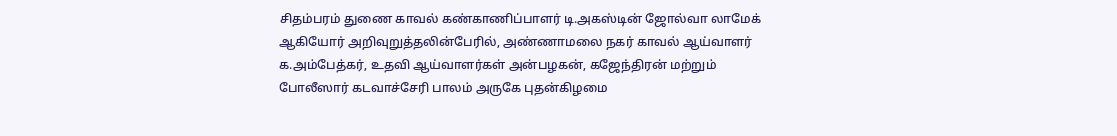சிதம்பரம் துணை காவல் கண்காணிப்பாளர் டி.அகஸ்டின் ஜோல்வா லாமேக் ஆகியோர் அறிவுறுத்தலின்பேரில், அண்ணாமலை நகர் காவல் ஆய்வாளர் க.அம்பேத்கர், உதவி ஆய்வாளர்கள் அன்பழகன், கஜேந்திரன் மற்றும் போலீஸார் கடவாச்சேரி பாலம் அருகே புதன்கிழமை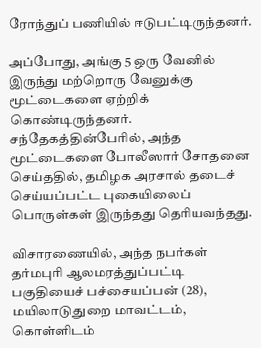ரோந்துப் பணியில் ஈடுபட்டிருந்தனர்.

அப்போது, அங்கு 5 ஒரு வேனில் இருந்து மற்றொரு வேனுக்கு மூட்டைகளை ஏற்றிக் கொண்டிருந்தனர். சந்தேகத்தின்பேரில், அந்த மூட்டைகளை போலீஸார் சோதனை செய்ததில், தமிழக அரசால் தடைச் செய்யப்பட்ட புகையிலைப் பொருள்கள் இருந்தது தெரியவந்தது.

விசாரணையில், அந்த நபர்கள் தர்மபுரி ஆலமரத்துப்பட்டி பகுதியைச் பச்சையப்பன் (28), மயிலாடுதுறை மாவட்டம், கொள்ளிடம்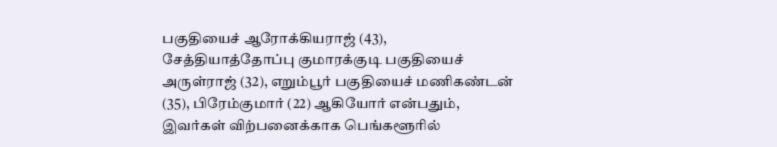பகுதியைச் ஆரோக்கியராஜ் (43), சேத்தியாத்தோப்பு குமாரக்குடி பகுதியைச் அருள்ராஜ் (32), எறும்பூர் பகுதியைச் மணிகண்டன் (35), பிரேம்குமார் (22) ஆகியோர் என்பதும், இவர்கள் விற்பனைக்காக பெங்களூரில்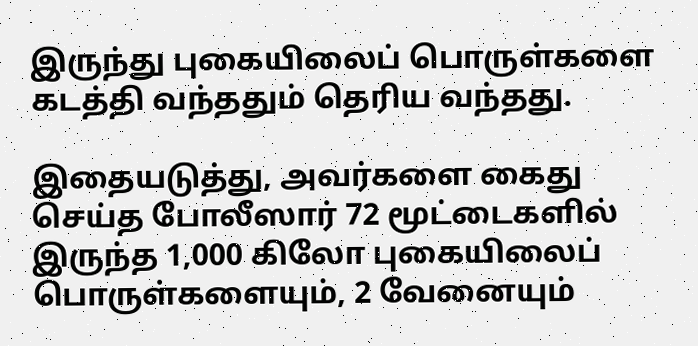இருந்து புகையிலைப் பொருள்களை கடத்தி வந்ததும் தெரிய வந்தது.

இதையடுத்து, அவர்களை கைது செய்த போலீஸார் 72 மூட்டைகளில் இருந்த 1,000 கிலோ புகையிலைப் பொருள்களையும், 2 வேனையும்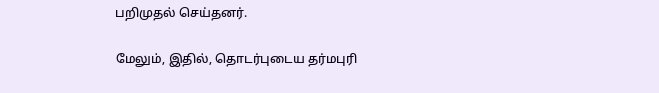பறிமுதல் செய்தனர்.

மேலும், இதில், தொடர்புடைய தர்மபுரி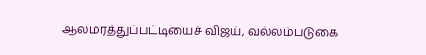ஆலமரத்துப்பட்டியைச் விஜய், வல்லம்படுகை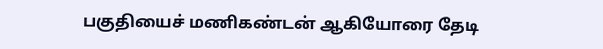பகுதியைச் மணிகண்டன் ஆகியோரை தேடி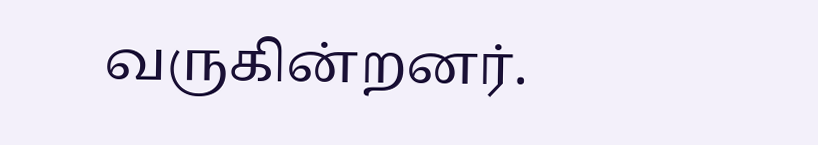வருகின்றனர்.